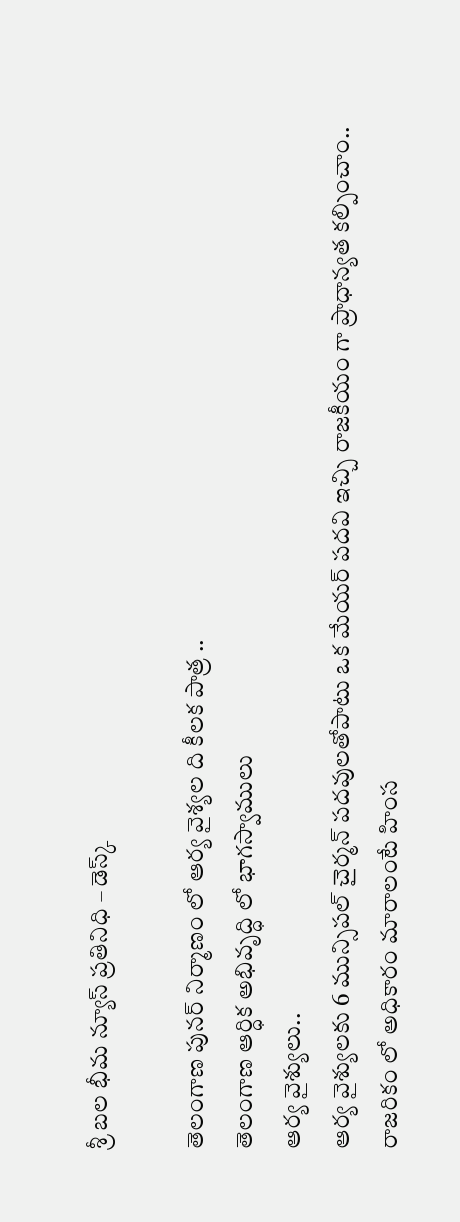శ్రీ బల భీమ న్యూస్ ప్రతినిధి – డెస్క్

తెలంగాణ పునర్ నిర్మాణం లో ఆర్య వైశ్యల ది కీలక పాత్ర ..
తెలంగాణ ఆర్ధిక అభివృద్ధి లో భాగస్వాములు
ఆర్య వైశ్యులు..
ఆర్య వైశ్యులకు 6 మున్సిపల్ చైర్మన్ పదవులతోపాటు ఒక మేయర్ పదవి ఇచ్చి రాజకీయం గా ప్రాధాన్యత కల్పించాం..
రాజరికం లో అధికారం మారాలంటే హింస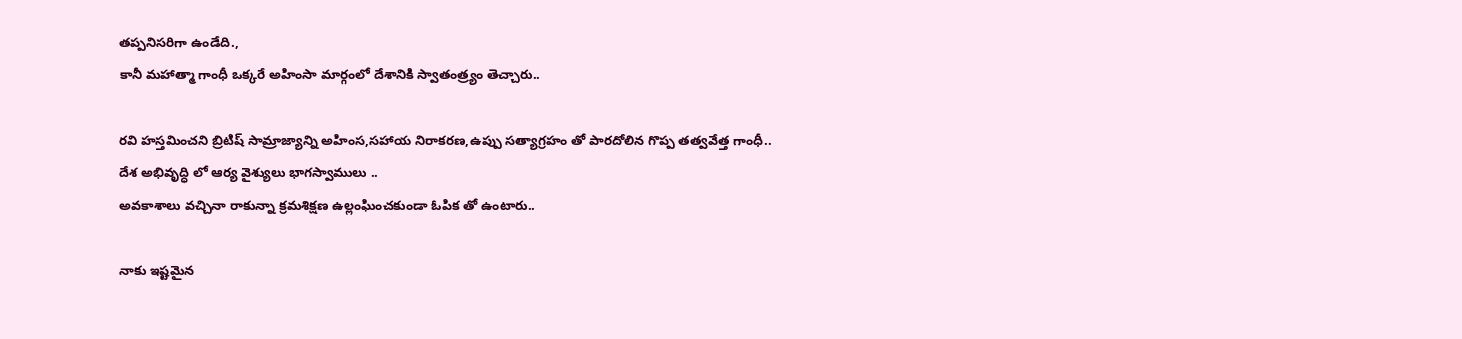తప్పనిసరిగా ఉండేది.,
కానీ మహాత్మా గాంధీ ఒక్కరే అహింసా మార్గంలో దేశానికి స్వాతంత్ర్యం తెచ్చారు..

రవి హస్తమించని బ్రిటిష్ సామ్రాజ్యాన్ని అహింస,సహాయ నిరాకరణ,ఉప్పు సత్యాగ్రహం తో పారదోలిన గొప్ప తత్వవేత్త గాంధీ..
దేశ అభివృద్ధి లో ఆర్య వైశ్యులు భాగస్వాములు ..
అవకాశాలు వచ్చినా రాకున్నా క్రమశిక్షణ ఉల్లంఘించకుండా ఓపిక తో ఉంటారు..

నాకు ఇష్టమైన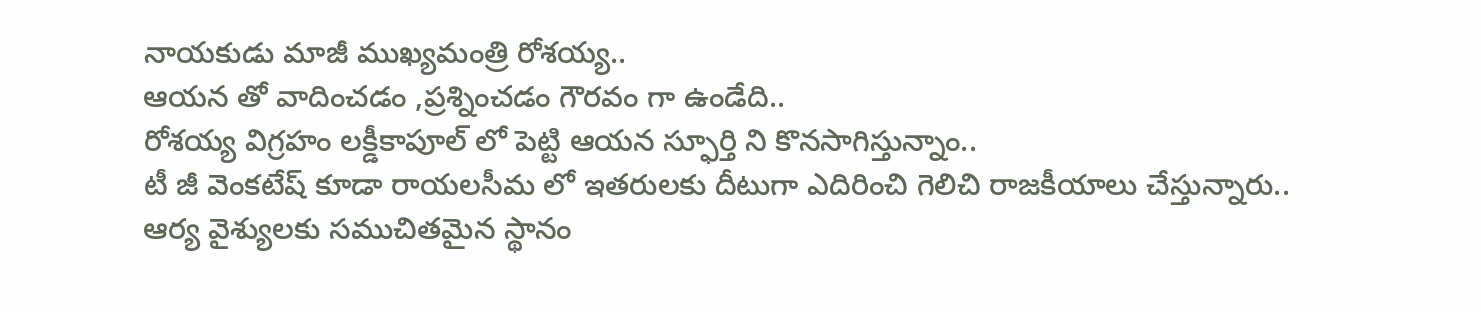నాయకుడు మాజీ ముఖ్యమంత్రి రోశయ్య..
ఆయన తో వాదించడం ,ప్రశ్నించడం గౌరవం గా ఉండేది..
రోశయ్య విగ్రహం లక్డీకాపూల్ లో పెట్టి ఆయన స్ఫూర్తి ని కొనసాగిస్తున్నాం..
టీ జీ వెంకటేష్ కూడా రాయలసీమ లో ఇతరులకు దీటుగా ఎదిరించి గెలిచి రాజకీయాలు చేస్తున్నారు..
ఆర్య వైశ్యులకు సముచితమైన స్థానం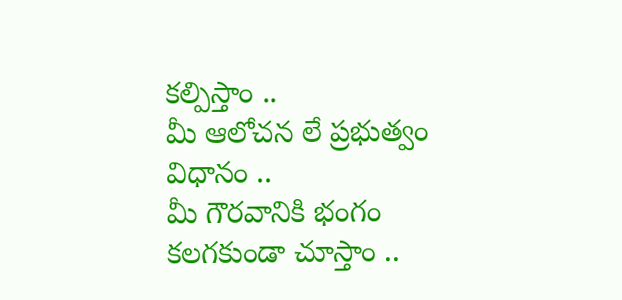కల్పిస్తాం ..
మీ ఆలోచన లే ప్రభుత్వం విధానం ..
మీ గౌరవానికి భంగం కలగకుండా చూస్తాం ..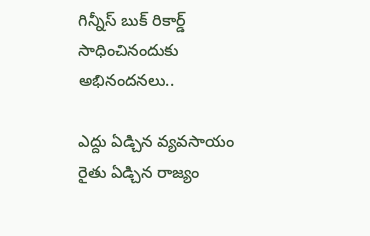గిన్నీస్ బుక్ రికార్డ్ సాధించినందుకు అభినందనలు..

ఎద్దు ఏడ్చిన వ్యవసాయం రైతు ఏడ్చిన రాజ్యం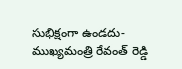సుభిక్షంగా ఉండదు-ముఖ్యమంత్రి రేవంత్ రెడ్డి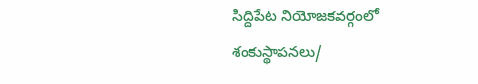సిద్దిపేట నియోజకవర్గంలో శంకుస్థాపనలు/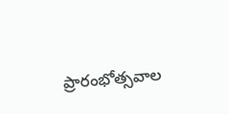ప్రారంభోత్సవాల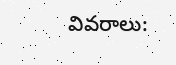వివరాలు: